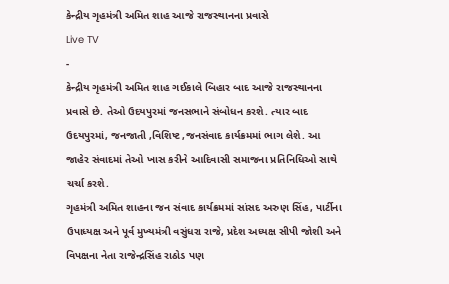કેન્દ્રીય ગૃહમંત્રી અમિત શાહ આજે રાજસ્થાનના પ્રવાસે
Live TV
-
કેન્દ્રીય ગૃહમંત્રી અમિત શાહ ગઈકાલે બિહાર બાદ આજે રાજસ્થાનના પ્રવાસે છે. તેઓ ઉદયપુરમાં જનસભાને સંબોધન કરશે. ત્યાર બાદ ઉદયપુરમાં, જનજાતી ,વિશિષ્ટ ,જનસંવાદ કાર્યક્રમમાં ભાગ લેશે. આ જાહેર સંવાદમાં તેઓ ખાસ કરીને આદિવાસી સમાજના પ્રતિનિધિઓ સાથે ચર્ચા કરશે.
ગૃહમંત્રી અમિત શાહના જન સંવાદ કાર્યક્રમમાં સાંસદ અરુણ સિંહ, પાર્ટીના ઉપાધ્યક્ષ અને પૂર્વ મુખ્યમંત્રી વસુંધરા રાજે, પ્રદેશ અધ્યક્ષ સીપી જોશી અને વિપક્ષના નેતા રાજેન્દ્રસિંહ રાઠોડ પણ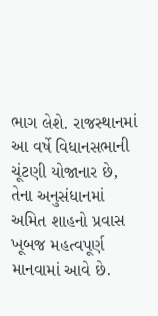ભાગ લેશે. રાજસ્થાનમાં આ વર્ષે વિધાનસભાની ચૂંટણી યોજાનાર છે, તેના અનુસંધાનમાં અમિત શાહનો પ્રવાસ ખૂબજ મહત્વપૂર્ણ માનવામાં આવે છે.